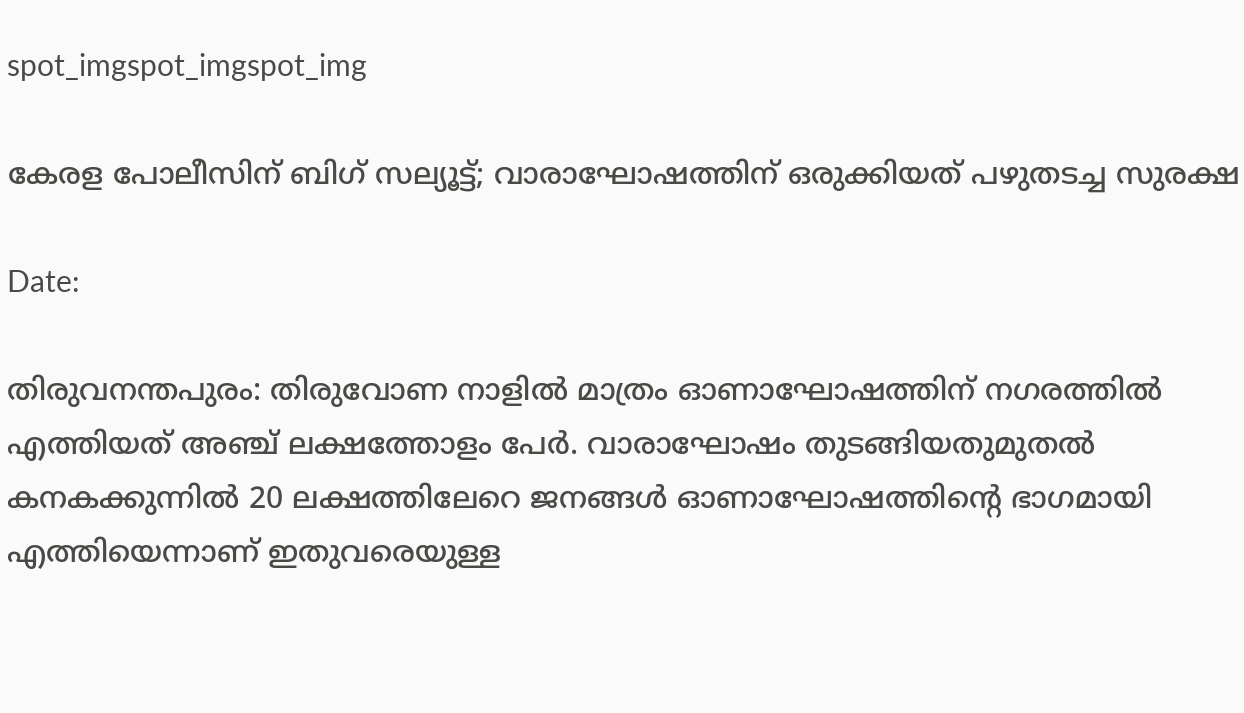spot_imgspot_imgspot_img

കേരള പോലീസിന് ബിഗ് സല്യൂട്ട്; വാരാഘോഷത്തിന് ഒരുക്കിയത് പഴുത‌ടച്ച സുരക്ഷ

Date:

തിരുവനന്തപുരം: തിരുവോണ നാളിൽ മാത്രം ഓണാഘോഷത്തിന് നഗരത്തിൽ എത്തിയത് അഞ്ച് ലക്ഷത്തോളം പേർ. വാരാഘോഷം തുടങ്ങിയതുമുതൽ കനകക്കുന്നില്‍ 20 ലക്ഷത്തിലേറെ ജനങ്ങൾ ഓണാഘോഷത്തിന്റെ ഭാഗമായി എത്തിയെന്നാണ് ഇതുവരെയുള്ള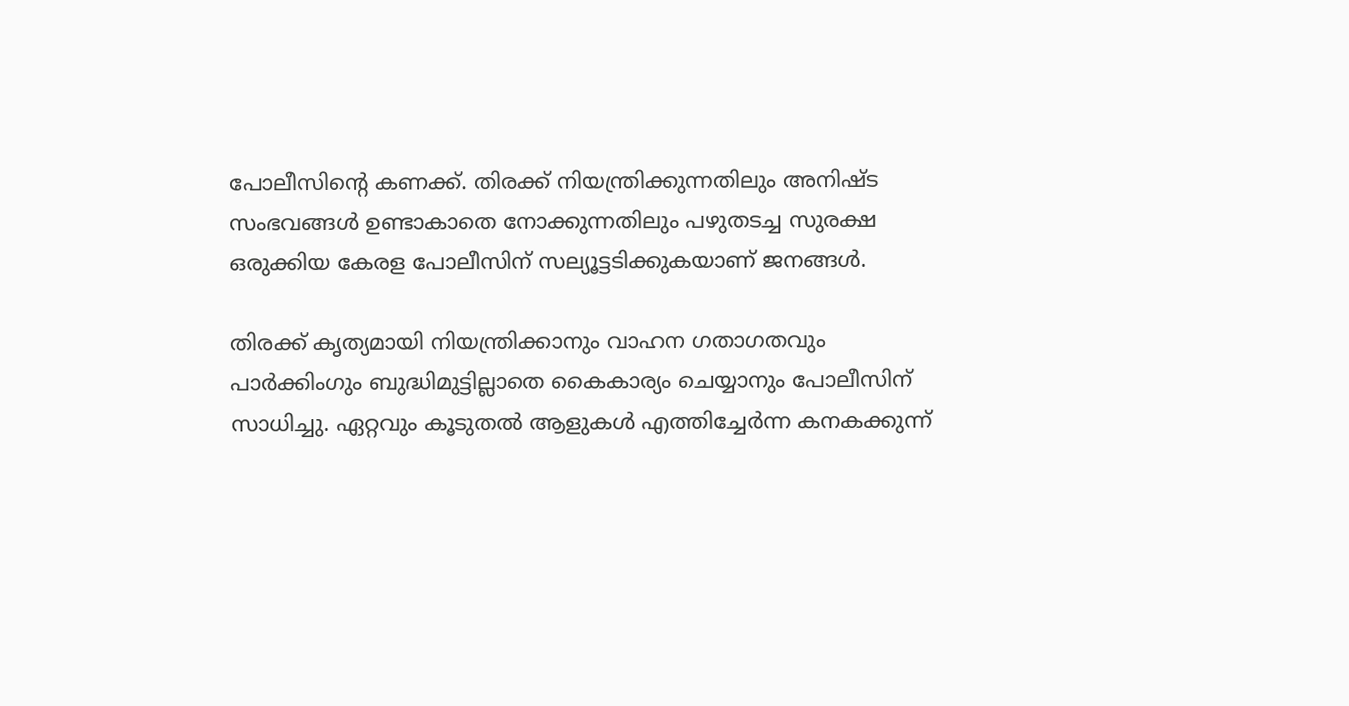പോലീസിന്റെ കണക്ക്. തിരക്ക് നിയന്ത്രിക്കുന്നതിലും അനിഷ്ട സംഭവങ്ങൾ ഉണ്ടാകാതെ നോക്കുന്നതിലും പഴുതടച്ച സുരക്ഷ ഒരുക്കിയ കേരള പോലീസിന് സല്യൂട്ടടിക്കുകയാണ് ജനങ്ങൾ.

തിരക്ക് കൃത്യമായി നിയന്ത്രിക്കാനും വാഹന ഗതാഗതവും പാര്‍ക്കിംഗും ബുദ്ധിമുട്ടില്ലാതെ കൈകാര്യം ചെയ്യാനും പോലീസിന് സാധിച്ചു. ഏറ്റവും കൂടുതല്‍ ആളുകള്‍ എത്തിച്ചേര്‍ന്ന കനകക്കുന്ന്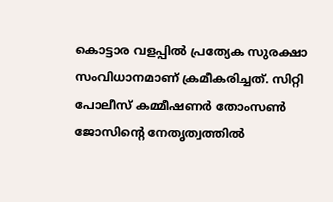കൊട്ടാര വളപ്പില്‍ പ്രത്യേക സുരക്ഷാ സംവിധാനമാണ് ക്രമീകരിച്ചത്. സിറ്റി പോലീസ് കമ്മീഷണര്‍ തോംസണ്‍ ജോസിന്റെ നേതൃത്വത്തിൽ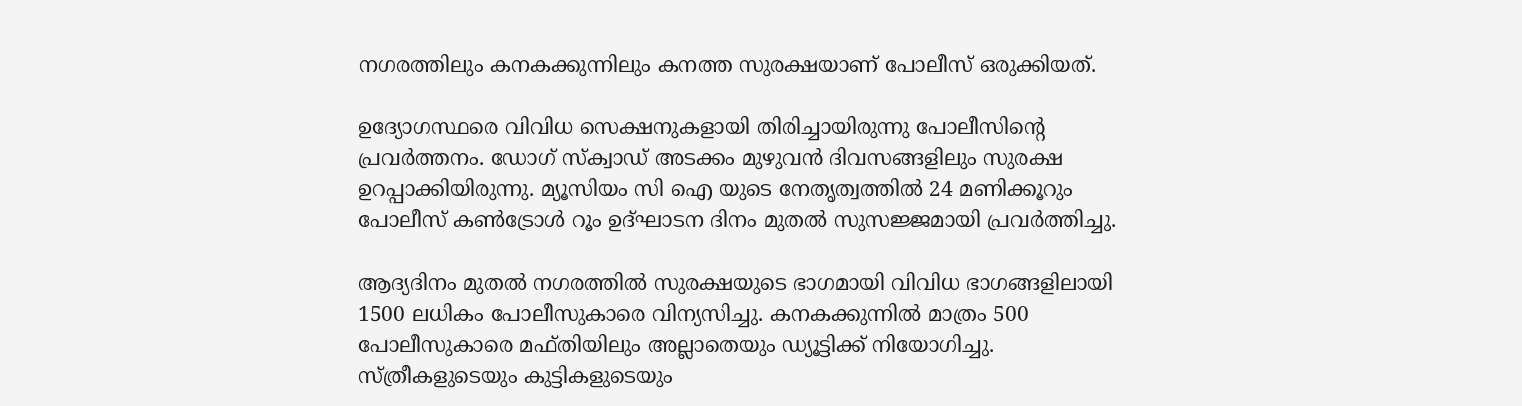നഗരത്തിലും കനകക്കുന്നിലും കനത്ത സുരക്ഷയാണ് പോലീസ് ഒരുക്കിയത്.

ഉദ്യോഗസ്ഥരെ വിവിധ സെക്ഷനുകളായി തിരിച്ചായിരുന്നു പോലീസിന്റെ പ്രവര്‍ത്തനം. ഡോഗ് സ്‌ക്വാഡ് അടക്കം മുഴുവന്‍ ദിവസങ്ങളിലും സുരക്ഷ ഉറപ്പാക്കിയിരുന്നു. മ്യൂസിയം സി ഐ യുടെ നേതൃത്വത്തില്‍ 24 മണിക്കൂറും പോലീസ് കണ്‍ട്രോള്‍ റൂം ഉദ്ഘാടന ദിനം മുതല്‍ സുസജ്ജമായി പ്രവര്‍ത്തിച്ചു.

ആദ്യദിനം മുതല്‍ നഗരത്തില്‍ സുരക്ഷയുടെ ഭാഗമായി വിവിധ ഭാഗങ്ങളിലായി 1500 ലധികം പോലീസുകാരെ വിന്യസിച്ചു. കനകക്കുന്നില്‍ മാത്രം 500 പോലീസുകാരെ മഫ്തിയിലും അല്ലാതെയും ഡ്യൂട്ടിക്ക് നിയോഗിച്ചു. സ്ത്രീകളുടെയും കുട്ടികളുടെയും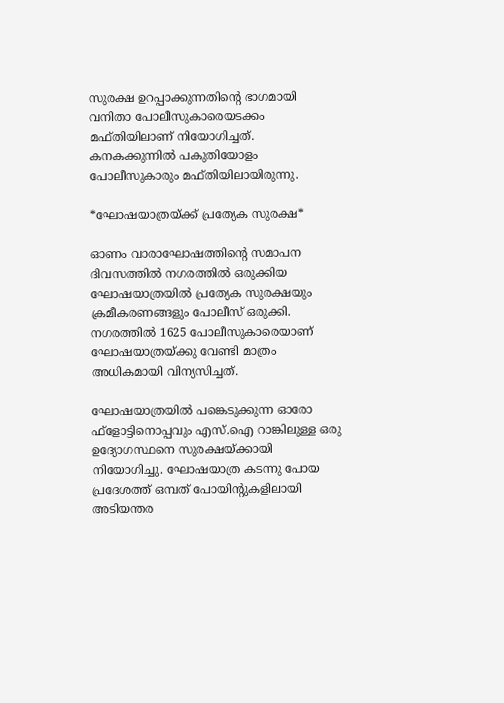സുരക്ഷ ഉറപ്പാക്കുന്നതിന്റെ ഭാഗമായി വനിതാ പോലീസുകാരെയടക്കം മഫ്തിയിലാണ് നിയോഗിച്ചത്. കനകക്കുന്നില്‍ പകുതിയോളം പോലീസുകാരും മഫ്തിയിലായിരുന്നു.

*ഘോഷയാത്രയ്ക്ക് പ്രത്യേക സുരക്ഷ*

ഓണം വാരാഘോഷത്തിന്റെ സമാപന ദിവസത്തിൽ നഗരത്തില്‍ ഒരുക്കിയ ഘോഷയാത്രയിൽ പ്രത്യേക സുരക്ഷയും ക്രമീകരണങ്ങളും പോലീസ് ഒരുക്കി. നഗരത്തില്‍ 1625 പോലീസുകാരെയാണ് ഘോഷയാത്രയ്ക്കു വേണ്ടി മാത്രം അധികമായി വിന്യസിച്ചത്.

ഘോഷയാത്രയില്‍ പങ്കെടുക്കുന്ന ഓരോ ഫ്‌ളോട്ടിനൊപ്പവും എസ്.ഐ റാങ്കിലുള്ള ഒരു ഉദ്യോഗസ്ഥനെ സുരക്ഷയ്ക്കായി നിയോഗിച്ചു. ഘോഷയാത്ര കടന്നു പോയ പ്രദേശത്ത് ഒമ്പത് പോയിന്റുകളിലായി അടിയന്തര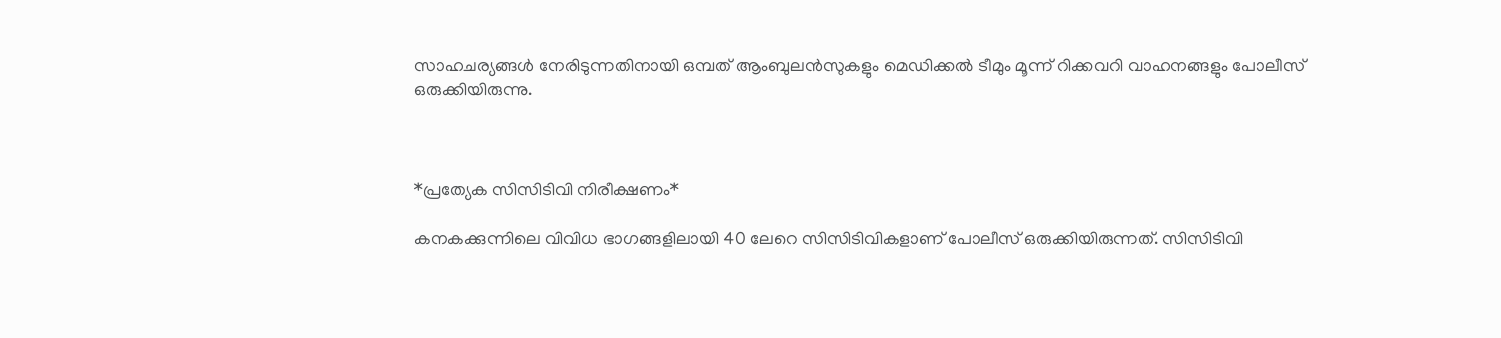സാഹചര്യങ്ങള്‍ നേരിടുന്നതിനായി ഒമ്പത് ആംബുലൻസുകളും മെഡിക്കല്‍ ടീമും മൂന്ന് റിക്കവറി വാഹനങ്ങളും പോലീസ് ഒരുക്കിയിരുന്നു.



*പ്രത്യേക സിസിടിവി നിരീക്ഷണം*

കനകക്കുന്നിലെ വിവിധ ഭാഗങ്ങളിലായി 40 ലേറെ സിസിടിവികളാണ് പോലീസ് ഒരുക്കിയിരുന്നത്. സിസിടിവി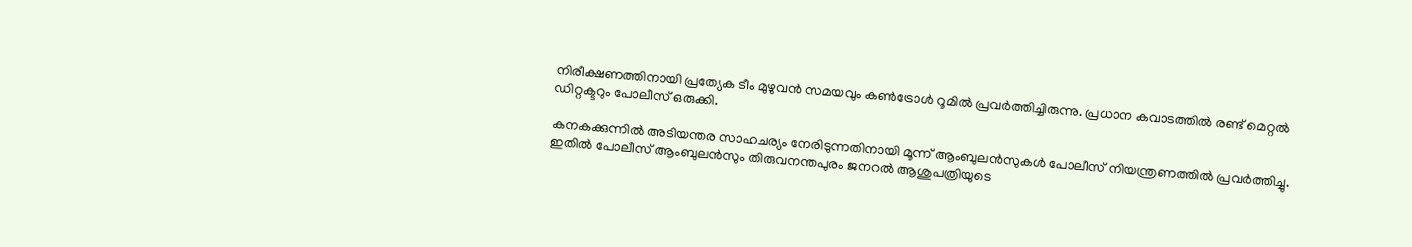നിരീക്ഷണത്തിനായി പ്രത്യേക ടീം മുഴുവന്‍ സമയവും കണ്‍ട്രോള്‍ റൂമില്‍ പ്രവര്‍ത്തിച്ചിരുന്നു. പ്രധാന കവാടത്തില്‍ രണ്ട് മെറ്റല്‍ ഡിറ്റക്ടറും പോലീസ് ഒരുക്കി.

കനകക്കുന്നില്‍ അടിയന്തര സാഹചര്യം നേരിടുന്നതിനായി മൂന്ന് ആംബുലന്‍സുകള്‍ പോലീസ് നിയന്ത്രണത്തില്‍ പ്രവര്‍ത്തിച്ചു. ഇതില്‍ പോലീസ് ആംബുലന്‍സും തിരുവനന്തപുരം ജനറല്‍ ആശുപത്രിയുടെ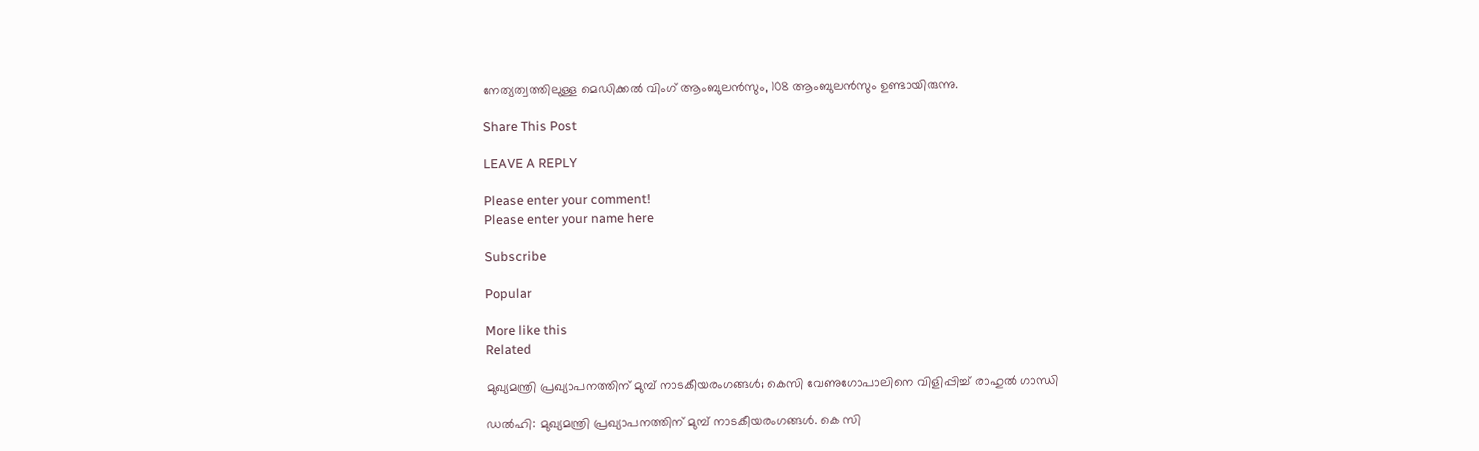നേത്യത്വത്തിലുള്ള മെഡിക്കല്‍ വിംഗ് ആംബുലന്‍സും, 108 ആംബുലന്‍സും ഉണ്ടായിരുന്നു.

Share This Post

LEAVE A REPLY

Please enter your comment!
Please enter your name here

Subscribe

Popular

More like this
Related

മുഖ്യമന്ത്രി പ്രഖ്യാപനത്തിന് മുമ്പ് നാടകീയരംഗങ്ങൾ; കെസി വേണുഗോപാലിനെ വിളിപ്പിച്ച് രാഹുൽ ഗാന്ധി

ഡൽഹി: മുഖ്യമന്ത്രി പ്രഖ്യാപനത്തിന് മുമ്പ് നാടകീയരംഗങ്ങൾ. കെ സി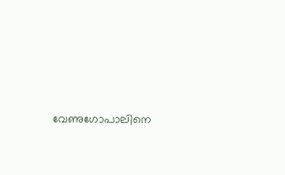വേണുഗോപാലിനെ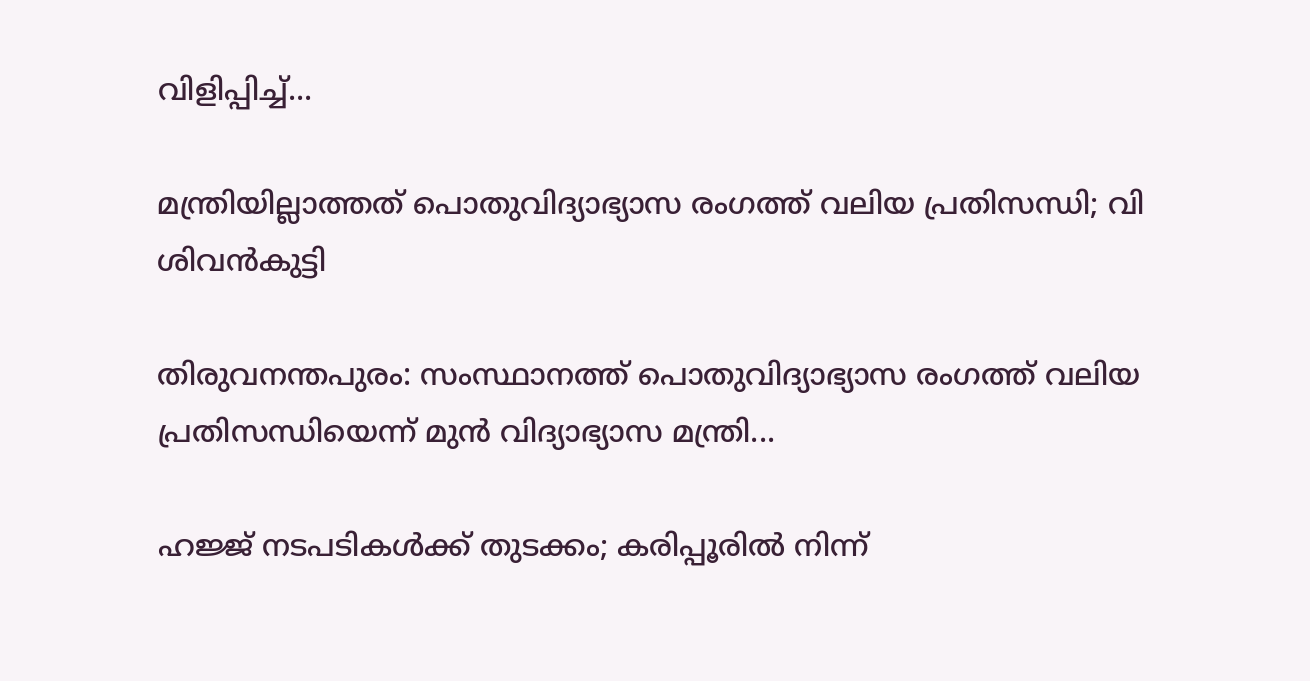വിളിപ്പിച്ച്...

മന്ത്രിയില്ലാത്തത് പൊതുവിദ്യാഭ്യാസ രംഗത്ത് വലിയ പ്രതിസന്ധി; വി ശിവൻകുട്ടി

തിരുവനന്തപുരം: സംസ്ഥാനത്ത് പൊതുവിദ്യാഭ്യാസ രംഗത്ത് വലിയ പ്രതിസന്ധിയെന്ന് മുൻ വിദ്യാഭ്യാസ മന്ത്രി...

ഹജ്ജ് നടപടികള്‍ക്ക് തുടക്കം; കരിപ്പൂരില്‍ നിന്ന്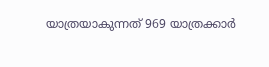യാത്രയാകുന്നത് 969 യാത്രക്കാര്‍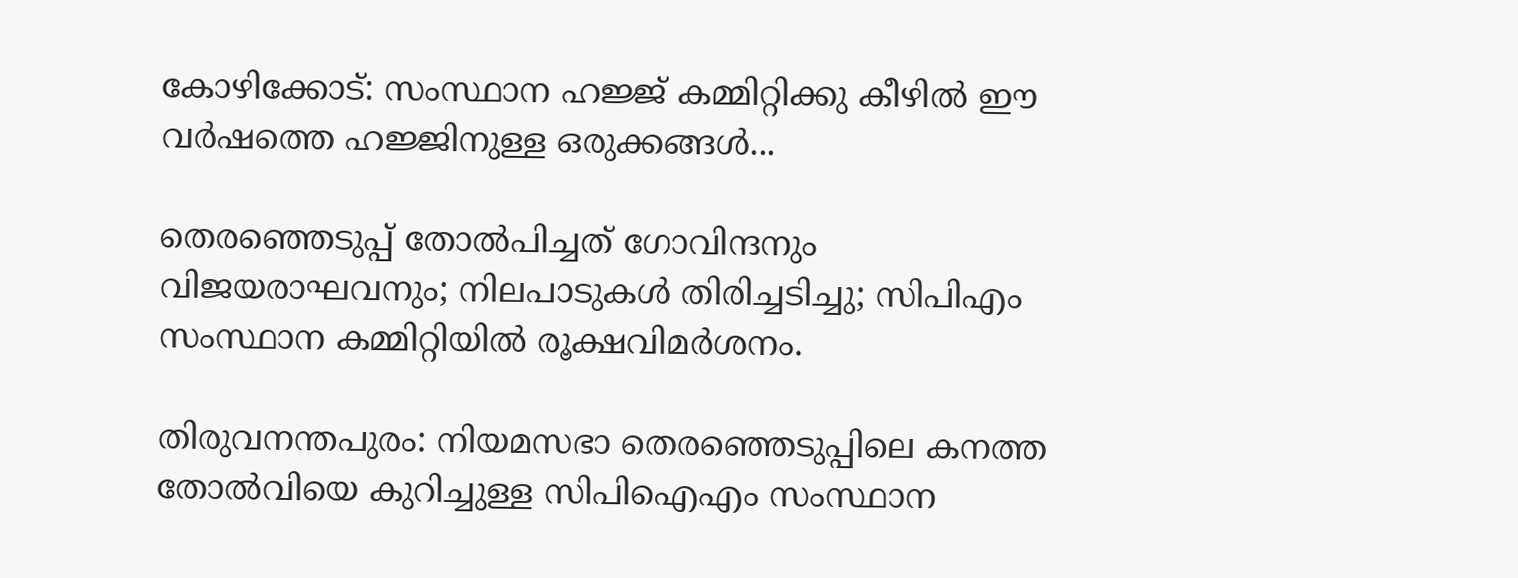കോഴിക്കോട്: സംസ്ഥാന ഹജ്ജ് കമ്മിറ്റിക്കു കീഴില്‍ ഈ വര്‍ഷത്തെ ഹജ്ജിനുള്ള ഒരുക്കങ്ങള്‍...

തെരഞ്ഞെടുപ്പ് തോല്‍പിച്ചത് ഗോവിന്ദനും വിജയരാഘവനും; നിലപാടുകള്‍ തിരിച്ചടിച്ചു; സിപിഎം സംസ്ഥാന കമ്മിറ്റിയില്‍ രൂക്ഷവിമര്‍ശനം.

തിരുവനന്തപുരം: നിയമസഭാ തെരഞ്ഞെടുപ്പിലെ കനത്ത തോല്‍വിയെ കുറിച്ചുള്ള സിപിഐഎം സംസ്ഥാന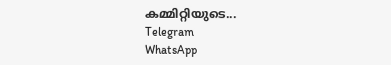കമ്മിറ്റിയുടെ...
Telegram
WhatsApp